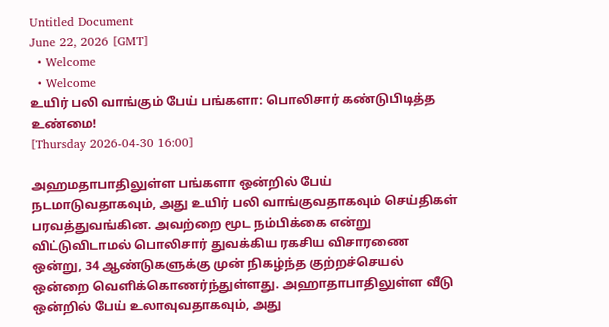Untitled Document
June 22, 2026 [GMT]
  • Welcome
  • Welcome
உயிர் பலி வாங்கும் பேய் பங்களா: பொலிசார் கண்டுபிடித்த உண்மை!
[Thursday 2026-04-30 16:00]

அஹமதாபாதிலுள்ள பங்களா ஒன்றில் பேய் நடமாடுவதாகவும், அது உயிர் பலி வாங்குவதாகவும் செய்திகள் பரவத்துவங்கின. அவற்றை மூட நம்பிக்கை என்று விட்டுவிடாமல் பொலிசார் துவக்கிய ரகசிய விசாரணை ஒன்று, 34 ஆண்டுகளுக்கு முன் நிகழ்ந்த குற்றச்செயல் ஒன்றை வெளிக்கொணர்ந்துள்ளது. அஹாதாபாதிலுள்ள வீடு ஒன்றில் பேய் உலாவுவதாகவும், அது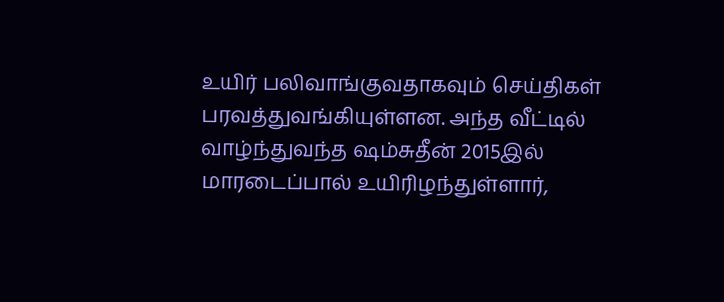உயிர் பலிவாங்குவதாகவும் செய்திகள் பரவத்துவங்கியுள்ளன. அந்த வீட்டில் வாழ்ந்துவந்த ஷம்சுதீன் 2015இல் மாரடைப்பால் உயிரிழந்துள்ளார்,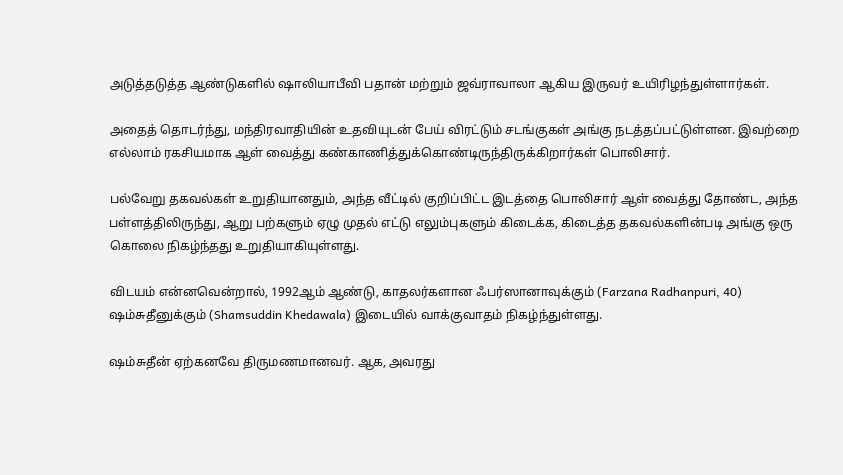அடுத்தடுத்த ஆண்டுகளில் ஷாலியாபீவி பதான் மற்றும் ஜவ்ராவாலா ஆகிய இருவர் உயிரிழந்துள்ளார்கள்.

அதைத் தொடர்ந்து, மந்திரவாதியின் உதவியுடன் பேய் விரட்டும் சடங்குகள் அங்கு நடத்தப்பட்டுள்ளன. இவற்றை எல்லாம் ரகசியமாக ஆள் வைத்து கண்காணித்துக்கொண்டிருந்திருக்கிறார்கள் பொலிசார்.

பல்வேறு தகவல்கள் உறுதியானதும், அந்த வீட்டில் குறிப்பிட்ட இடத்தை பொலிசார் ஆள் வைத்து தோண்ட, அந்த பள்ளத்திலிருந்து, ஆறு பற்களும் ஏழு முதல் எட்டு எலும்புகளும் கிடைக்க, கிடைத்த தகவல்களின்படி அங்கு ஒரு கொலை நிகழ்ந்தது உறுதியாகியுள்ளது.

விடயம் என்னவென்றால், 1992ஆம் ஆண்டு, காதலர்களான ஃபர்ஸானாவுக்கும் (Farzana Radhanpuri, 40) ஷம்சுதீனுக்கும் (Shamsuddin Khedawala) இடையில் வாக்குவாதம் நிகழ்ந்துள்ளது.

ஷம்சுதீன் ஏற்கனவே திருமணமானவர். ஆக, அவரது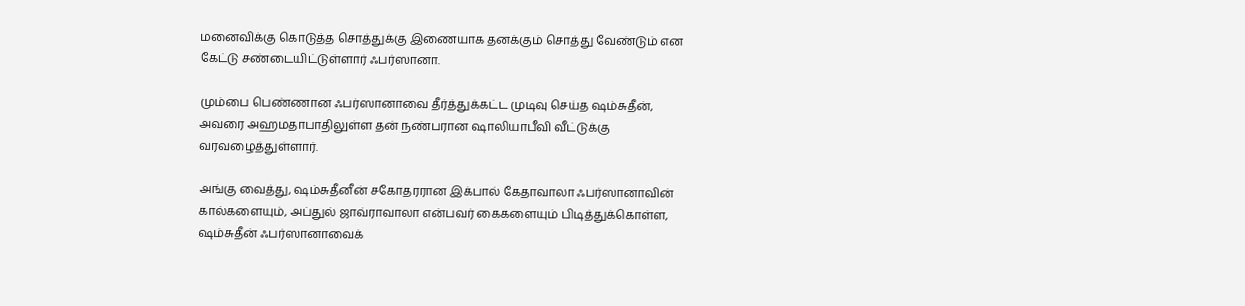மனைவிக்கு கொடுத்த சொத்துக்கு இணையாக தனக்கும் சொத்து வேண்டும் என கேட்டு சண்டையிட்டுள்ளார் ஃபர்ஸானா.

மும்பை பெண்ணான ஃபர்ஸானாவை தீர்த்துக்கட்ட முடிவு செய்த ஷம்சுதீன், அவரை அஹமதாபாதிலுள்ள தன் நண்பரான ஷாலியாபீவி வீட்டுக்கு வரவழைத்துள்ளார்.

அங்கு வைத்து, ஷம்சுதீனீன் சகோதரரான இக்பால் கேதாவாலா ஃபர்ஸானாவின் கால்களையும், அப்துல் ஜாவ்ராவாலா என்பவர் கைகளையும் பிடித்துக்கொள்ள, ஷம்சுதீன் ஃபர்ஸானாவைக்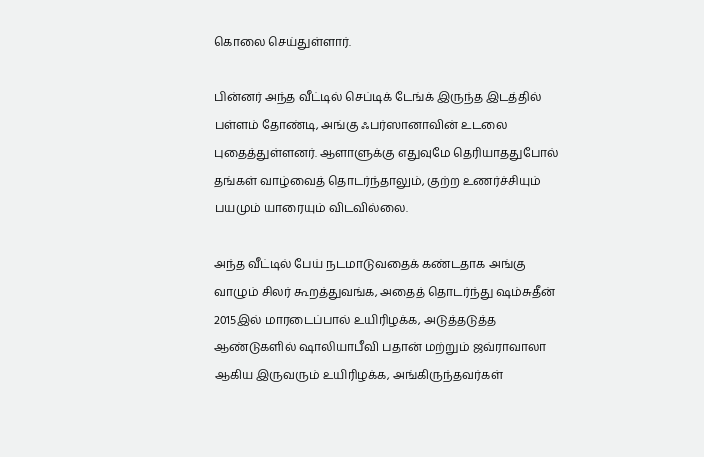கொலை செய்துள்ளார்.

பின்னர் அந்த வீட்டில் செப்டிக் டேங்க் இருந்த இடத்தில் பள்ளம் தோண்டி, அங்கு ஃபர்ஸானாவின் உடலை புதைத்துள்ளனர். ஆளாளுக்கு எதுவுமே தெரியாததுபோல் தங்கள் வாழ்வைத் தொடர்ந்தாலும், குற்ற உணர்ச்சியும் பயமும் யாரையும் விடவில்லை.

அந்த வீட்டில் பேய் நடமாடுவதைக் கண்டதாக அங்கு வாழும் சிலர் கூறத்துவங்க, அதைத் தொடர்ந்து ஷம்சுதீன் 2015இல் மாரடைப்பால் உயிரிழக்க, அடுத்தடுத்த ஆண்டுகளில் ஷாலியாபீவி பதான் மற்றும் ஜவ்ராவாலா ஆகிய இருவரும் உயிரிழக்க, அங்கிருந்தவர்கள்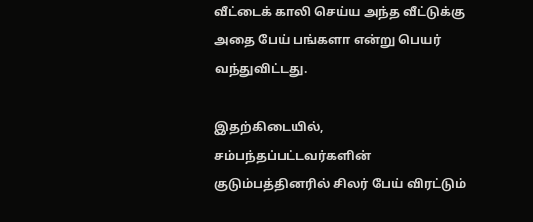வீட்டைக் காலி செய்ய அந்த வீட்டுக்கு அதை பேய் பங்களா என்று பெயர் வந்துவிட்டது.

இதற்கிடையில், சம்பந்தப்பட்டவர்களின் குடும்பத்தினரில் சிலர் பேய் விரட்டும்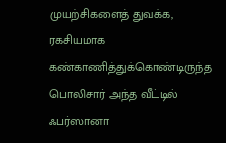முயற்சிகளைத் துவக்க, ரகசியமாக கண்காணித்துக்கொண்டிருந்த பொலிசார் அந்த வீட்டில் ஃபர்ஸானா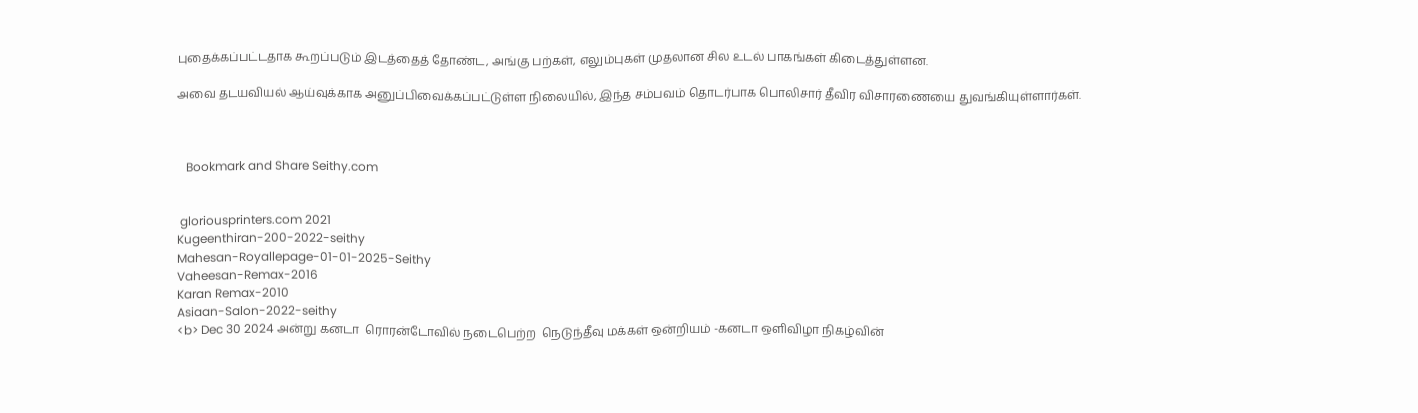புதைக்கப்பட்டதாக கூறப்படும் இடத்தைத் தோண்ட, அங்கு பற்கள், எலும்புகள் முதலான சில உடல் பாகங்கள் கிடைத்துள்ளன.

அவை தடயவியல் ஆய்வுக்காக அனுப்பிவைக்கப்பட்டுள்ள நிலையில், இந்த சம்பவம் தொடர்பாக பொலிசார் தீவிர விசாரணையை துவங்கியுள்ளார்கள்.



   Bookmark and Share Seithy.com


 gloriousprinters.com 2021
Kugeenthiran-200-2022-seithy
Mahesan-Royallepage-01-01-2025-Seithy
Vaheesan-Remax-2016
Karan Remax-2010
Asiaan-Salon-2022-seithy
<b> Dec 30 2024 அன்று கனடா  ரொரன்டோவில் நடைபெற்ற  நெடுந்தீவு மக்கள் ஒன்றியம் -கனடா ஒளிவிழா நிகழ்வின்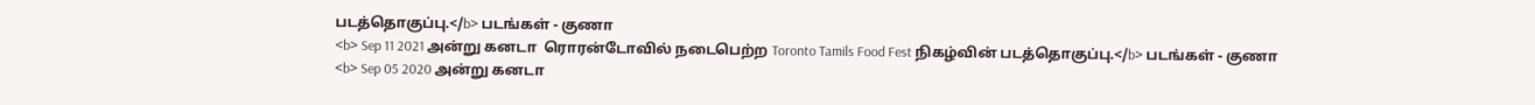படத்தொகுப்பு.</b> படங்கள் - குணா
<b> Sep 11 2021 அன்று கனடா  ரொரன்டோவில் நடைபெற்ற Toronto Tamils Food Fest நிகழ்வின் படத்தொகுப்பு.</b> படங்கள் - குணா
<b> Sep 05 2020 அன்று கனடா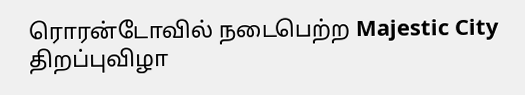ரொரன்டோவில் நடைபெற்ற Majestic City திறப்புவிழா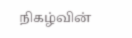நிகழ்வின்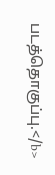படத்தொகுப்பு.</b>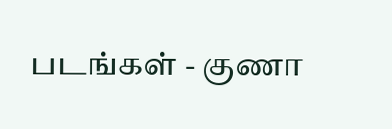படங்கள் - குணா